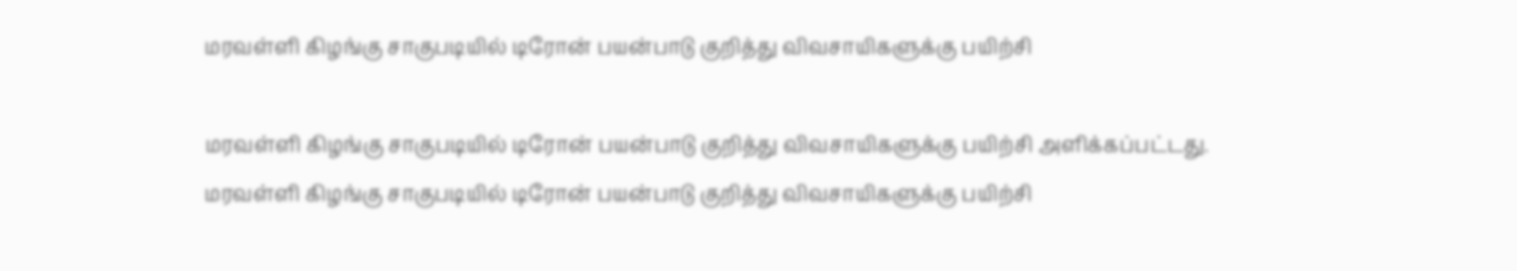மரவள்ளி கிழங்கு சாகுபடியில் டிரோன் பயன்பாடு குறித்து விவசாயிகளுக்கு பயிற்சி

மரவள்ளி கிழங்கு சாகுபடியில் டிரோன் பயன்பாடு குறித்து விவசாயிகளுக்கு பயிற்சி அளிக்கப்பட்டது.
மரவள்ளி கிழங்கு சாகுபடியில் டிரோன் பயன்பாடு குறித்து விவசாயிகளுக்கு பயிற்சி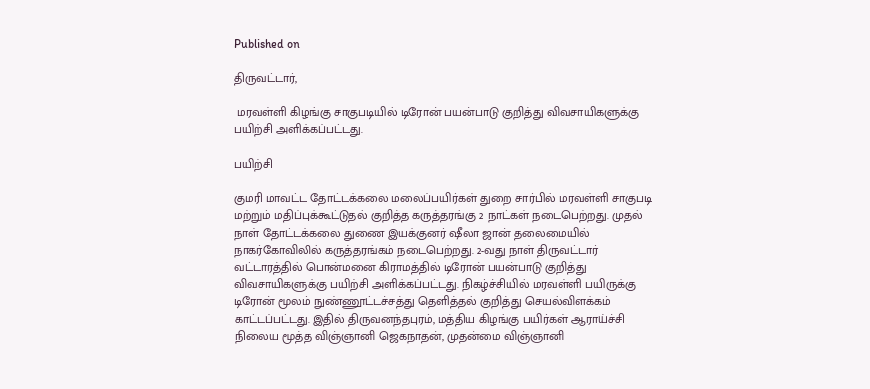Published on

திருவட்டார்,

 மரவள்ளி கிழங்கு சாகுபடியில் டிரோன் பயன்பாடு குறித்து விவசாயிகளுக்கு பயிற்சி அளிக்கப்பட்டது.

பயிற்சி

குமரி மாவட்ட தோட்டக்கலை மலைப்பயிர்கள் துறை சார்பில் மரவள்ளி சாகுபடி மற்றும் மதிப்புக்கூட்டுதல் குறித்த கருத்தரங்கு 2 நாட்கள் நடைபெற்றது. முதல் நாள் தோட்டக்கலை துணை இயக்குனர் ஷீலா ஜான் தலைமையில் நாகர்கோவிலில் கருத்தரங்கம் நடைபெற்றது. 2-வது நாள் திருவட்டார் வட்டாரத்தில் பொன்மனை கிராமத்தில் டிரோன் பயன்பாடு குறித்து விவசாயிகளுக்கு பயிற்சி அளிக்கப்பட்டது. நிகழ்ச்சியில் மரவள்ளி பயிருக்கு டிரோன் மூலம் நுண்ணூட்டச்சத்து தெளித்தல் குறித்து செயல்விளக்கம் காட்டப்பட்டது. இதில் திருவனந்தபுரம், மத்திய கிழங்கு பயிர்கள் ஆராய்ச்சி நிலைய மூத்த விஞ்ஞானி ஜெகநாதன், முதன்மை விஞ்ஞானி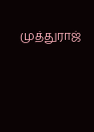முத்துராஜ்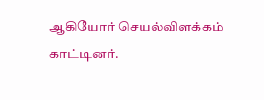ஆகியோர் செயல்விளக்கம் காட்டினர்.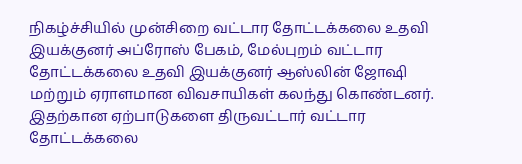நிகழ்ச்சியில் முன்சிறை வட்டார தோட்டக்கலை உதவி இயக்குனர் அப்ரோஸ் பேகம், மேல்புறம் வட்டார தோட்டக்கலை உதவி இயக்குனர் ஆஸ்லின் ஜோஷி மற்றும் ஏராளமான விவசாயிகள் கலந்து கொண்டனர். இதற்கான ஏற்பாடுகளை திருவட்டார் வட்டார தோட்டக்கலை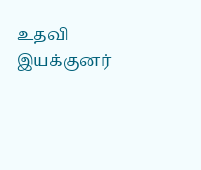உதவி இயக்குனர்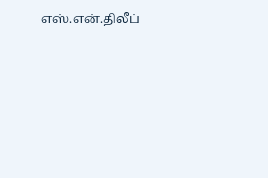எஸ்.என்.திலீப்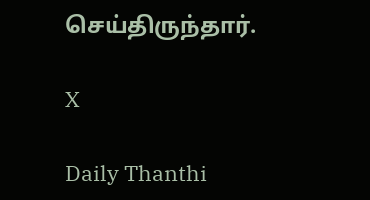செய்திருந்தார்.

X

Daily Thanthi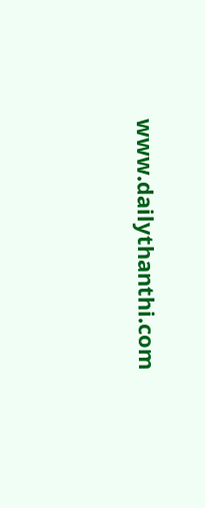www.dailythanthi.com